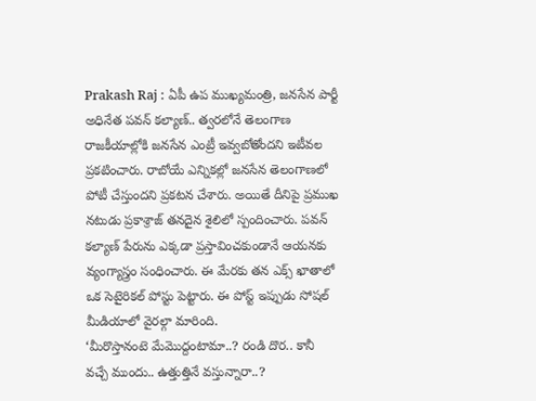Prakash Raj : ఏపీ ఉప ముఖ్యమంత్రి, జనసేన పార్టీ అధినేత పవన్ కల్యాణ్.. త్వరలోనే తెలంగాణ రాజకీయాల్లోకి జనసేన ఎంట్రీ ఇవ్వబోతోందని ఇటీవల ప్రకటించారు. రాబోయే ఎన్నికల్లో జనసేన తెలంగాణలో పోటీ చేస్తుందని ప్రకటన చేశారు. అయితే దీనిపై ప్రముఖ నటుడు ప్రకాశ్రాజ్ తనదైన శైలిలో స్పందించారు. పవన్ కల్యాణ్ పేరును ఎక్కడా ప్రస్తావించకుండానే ఆయనకు వ్యంగ్యాస్త్రం సంధించారు. ఈ మేరకు తన ఎక్స్ ఖాతాలో ఒక సెటైరికల్ పోస్టు పెట్టారు. ఈ పోస్ట్ ఇప్పుడు సోషల్ మీడియాలో వైరల్గా మారింది.
‘మీరొస్తానంటె మేమొద్దంటామా..? రండి దొర.. కానీ వచ్చే ముందు.. ఉత్తుత్తినే వస్తున్నారా..?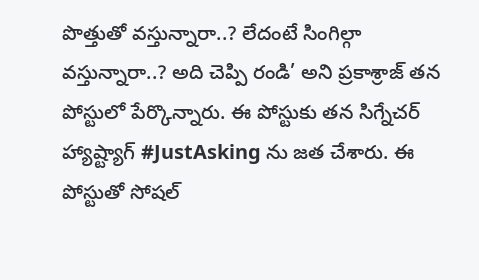పొత్తుతో వస్తున్నారా..? లేదంటే సింగిల్గా వస్తున్నారా..? అది చెప్పి రండి’ అని ప్రకాశ్రాజ్ తన పోస్టులో పేర్కొన్నారు. ఈ పోస్టుకు తన సిగ్నేచర్ హ్యాష్ట్యాగ్ #JustAsking ను జత చేశారు. ఈ పోస్టుతో సోషల్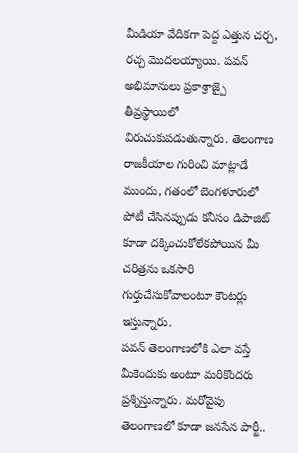మీడియా వేదికగా పెద్ద ఎత్తున చర్చ, రచ్చ మొదలయ్యాయి. పవన్ అభిమానులు ప్రకాశ్రాజ్పై తీవ్రస్థాయిలో విరుచుకుపడుతున్నారు. తెలంగాణ రాజకీయాల గురించి మాట్లాడే ముందు, గతంలో బెంగళూరులో పోటీ చేసినప్పుడు కనీసం డిపాజిట్ కూడా దక్కించుకోలేకపోయిన మీ చరిత్రను ఒకసారి గుర్తుచేసుకోవాలంటూ కౌంటర్లు ఇస్తున్నారు.
పవన్ తెలంగాణలోకి ఎలా వస్తే మీకెందుకు అంటూ మరికొందరు ప్రశ్నిస్తున్నారు. మరోవైపు తెలంగాణలో కూడా జనసేన పార్టీ..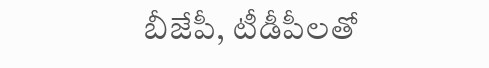బీజేపీ, టీడీపీలతో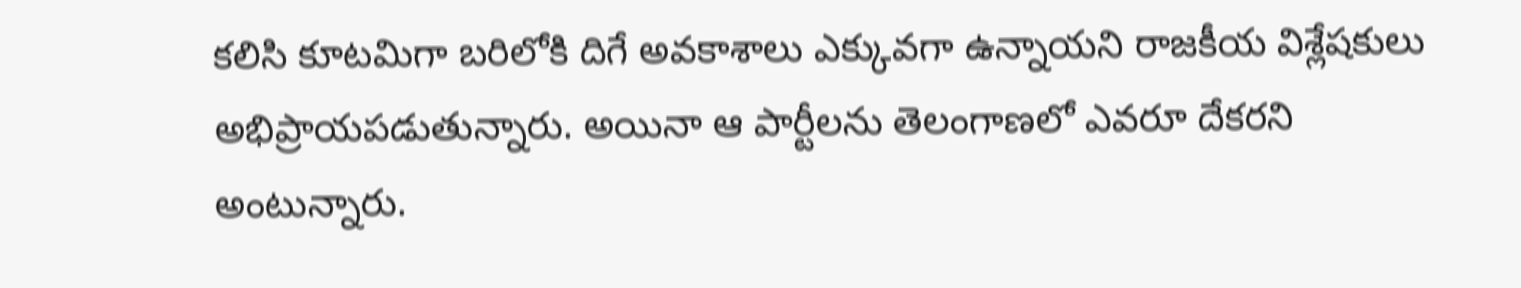కలిసి కూటమిగా బరిలోకి దిగే అవకాశాలు ఎక్కువగా ఉన్నాయని రాజకీయ విశ్లేషకులు అభిప్రాయపడుతున్నారు. అయినా ఆ పార్టీలను తెలంగాణలో ఎవరూ దేకరని అంటున్నారు.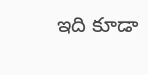ఇది కూడా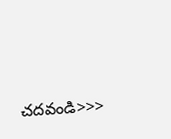చదవండి>>>